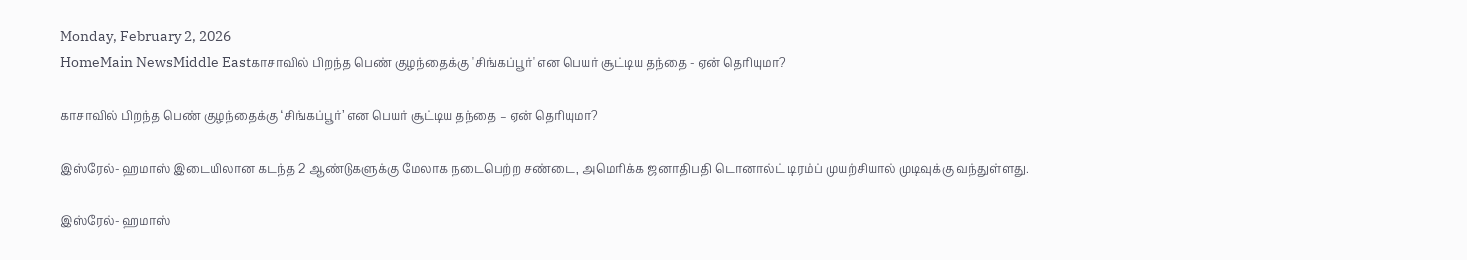Monday, February 2, 2026
HomeMain NewsMiddle Eastகாசாவில் பிறந்த பெண் குழந்தைக்கு 'சிங்கப்பூர்' என பெயர் சூட்டிய தந்தை - ஏன் தெரியுமா?

காசாவில் பிறந்த பெண் குழந்தைக்கு ‘சிங்கப்பூர்’ என பெயர் சூட்டிய தந்தை – ஏன் தெரியுமா?

இஸ்ரேல்- ஹமாஸ் இடையிலான கடந்த 2 ஆண்டுகளுக்கு மேலாக நடைபெற்ற சண்டை, அமெரிக்க ஜனாதிபதி டொனால்ட் டிரம்ப் முயற்சியால் முடிவுக்கு வந்துள்ளது.

இஸ்ரேல்- ஹமாஸ்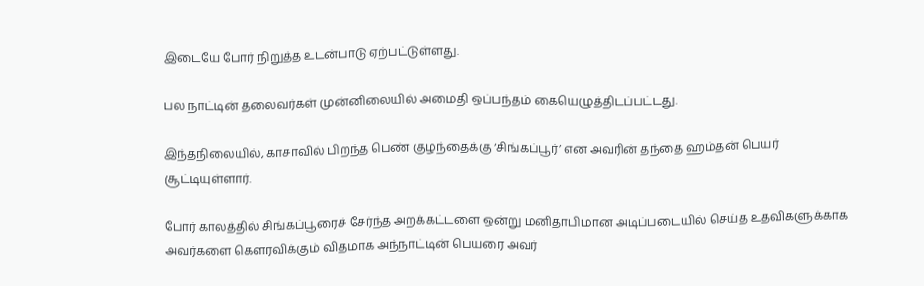இடையே போர் நிறுத்த உடன்பாடு ஏற்பட்டுள்ளது.

பல நாட்டின் தலைவர்கள் முன்னிலையில் அமைதி ஒப்பந்தம் கையெழுத்திடப்பட்டது.

இந்தநிலையில், காசாவில் பிறந்த பெண் குழந்தைக்கு ‘சிங்கப்பூர்’ என அவரின் தந்தை ஹம்தன் பெயர் சூட்டியுள்ளார்.

போர் காலத்தில் சிங்கப்பூரைச் சேர்ந்த அறக்கட்டளை ஒன்று மனிதாபிமான அடிப்படையில் செய்த உதவிகளுக்காக அவர்களை கௌரவிக்கும் விதமாக அந்நாட்டின் பெயரை அவர்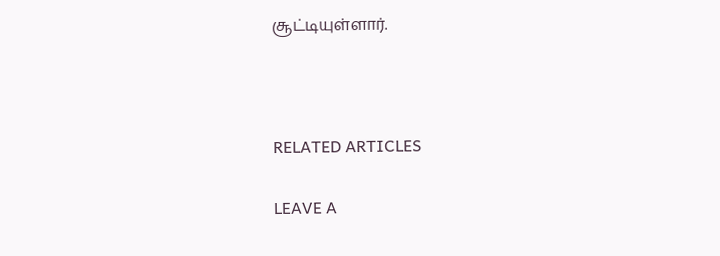சூட்டியுள்ளார்.



RELATED ARTICLES

LEAVE A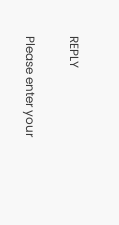REPLY

Please enter your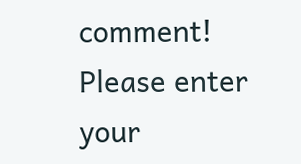comment!
Please enter your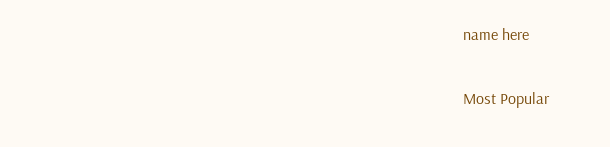name here

Most Popular